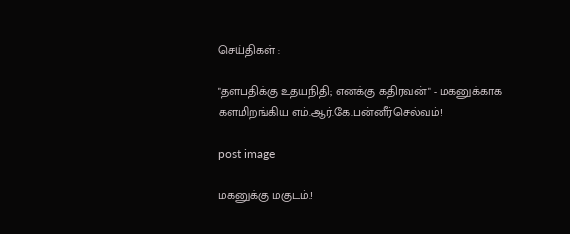செய்திகள் :

"தளபதிக்கு உதயநிதி; எனக்கு கதிரவன்" - மகனுக்காக களமிறங்கிய எம்.ஆர்.கே.பன்னீர்செல்வம்!

post image

மகனுக்கு மகுடம்.!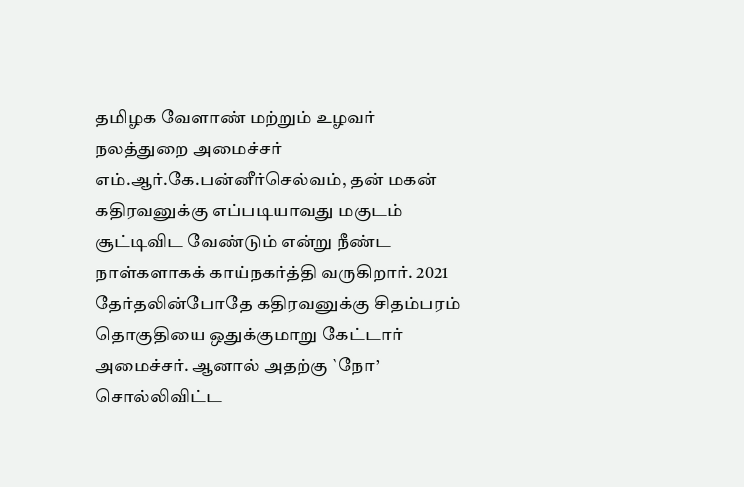தமிழக வேளாண் மற்றும் உழவர் நலத்துறை அமைச்சர் எம்.ஆர்.கே.பன்னீர்செல்வம், தன் மகன் கதிரவனுக்கு எப்படியாவது மகுடம் சூட்டிவிட வேண்டும் என்று நீண்ட நாள்களாகக் காய்நகர்த்தி வருகிறார். 2021 தேர்தலின்போதே கதிரவனுக்கு சிதம்பரம் தொகுதியை ஒதுக்குமாறு கேட்டார் அமைச்சர். ஆனால் அதற்கு `நோ’ சொல்லிவிட்ட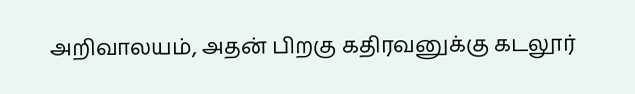அறிவாலயம், அதன் பிறகு கதிரவனுக்கு கடலூர்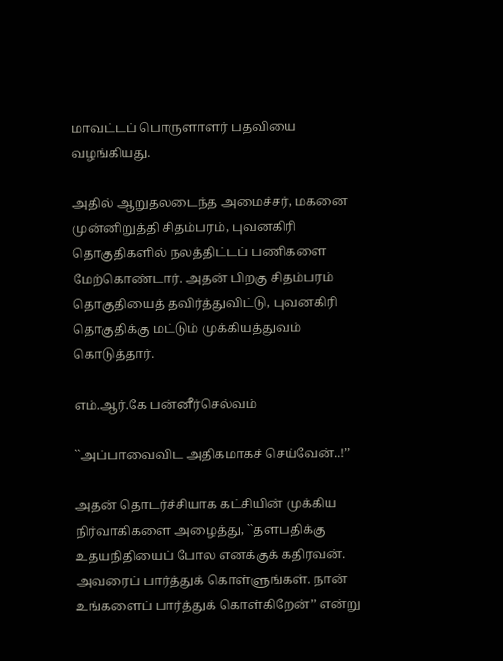மாவட்டப் பொருளாளர் பதவியை வழங்கியது.

அதில் ஆறுதலடைந்த அமைச்சர், மகனை முன்னிறுத்தி சிதம்பரம், புவனகிரி தொகுதிகளில் நலத்திட்டப் பணிகளை மேற்கொண்டார். அதன் பிறகு சிதம்பரம் தொகுதியைத் தவிர்த்துவிட்டு, புவனகிரி தொகுதிக்கு மட்டும் முக்கியத்துவம் கொடுத்தார்.

எம்.ஆர்.கே பன்னீர்செல்வம்

``அப்பாவைவிட அதிகமாகச் செய்வேன்..!’’

அதன் தொடர்ச்சியாக கட்சியின் முக்கிய நிர்வாகிகளை அழைத்து, ``தளபதிக்கு உதயநிதியைப் போல எனக்குக் கதிரவன். அவரைப் பார்த்துக் கொள்ளுங்கள். நான் உங்களைப் பார்த்துக் கொள்கிறேன்’’ என்று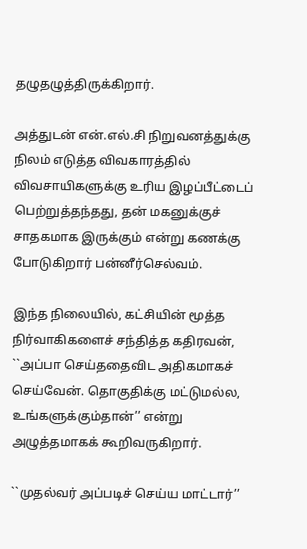தழுதழுத்திருக்கிறார்.

அத்துடன் என்.எல்.சி நிறுவனத்துக்கு நிலம் எடுத்த விவகாரத்தில் விவசாயிகளுக்கு உரிய இழப்பீட்டைப் பெற்றுத்தந்தது, தன் மகனுக்குச் சாதகமாக இருக்கும் என்று கணக்கு போடுகிறார் பன்னீர்செல்வம்.

இந்த நிலையில், கட்சியின் மூத்த நிர்வாகிகளைச் சந்தித்த கதிரவன், ``அப்பா செய்ததைவிட அதிகமாகச் செய்வேன். தொகுதிக்கு மட்டுமல்ல, உங்களுக்கும்தான்’’ என்று அழுத்தமாகக் கூறிவருகிறார்.

``முதல்வர் அப்படிச் செய்ய மாட்டார்’’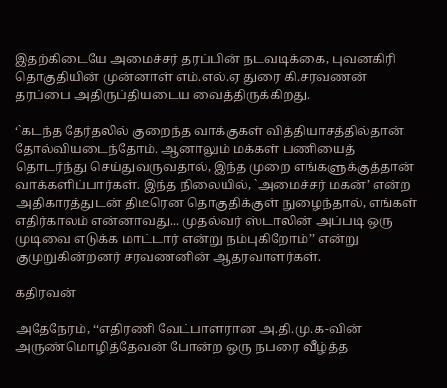இதற்கிடையே அமைச்சர் தரப்பின் நடவடிக்கை, புவனகிரி தொகுதியின் முன்னாள் எம்.எல்.ஏ துரை கி.சரவணன் தரப்பை அதிருப்தியடைய வைத்திருக்கிறது.

‘`கடந்த தேர்தலில் குறைந்த வாக்குகள் வித்தியாசத்தில்தான் தோல்வியடைந்தோம். ஆனாலும் மக்கள் பணியைத் தொடர்ந்து செய்துவருவதால், இந்த முறை எங்களுக்குத்தான் வாக்களிப்பார்கள். இந்த நிலையில், `அமைச்சர் மகன்’ என்ற அதிகாரத்துடன் திடீரென தொகுதிக்குள் நுழைந்தால், எங்கள் எதிர்காலம் என்னாவது... முதல்வர் ஸ்டாலின் அப்படி ஒரு முடிவை எடுக்க மாட்டார் என்று நம்புகிறோம்’’ என்று குமுறுகின்றனர் சரவணனின் ஆதரவாளர்கள்.

கதிரவன்

அதேநேரம், ‘‘எதிரணி வேட்பாளரான அ.தி.மு.க-வின் அருண்மொழித்தேவன் போன்ற ஒரு நபரை வீழ்த்த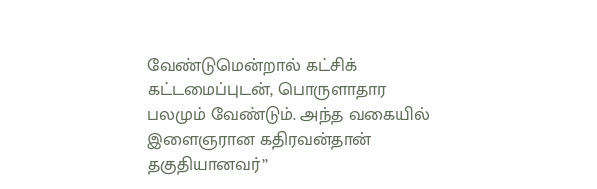வேண்டுமென்றால் கட்சிக் கட்டமைப்புடன், பொருளாதார பலமும் வேண்டும். அந்த வகையில் இளைஞரான கதிரவன்தான் தகுதியானவர்’’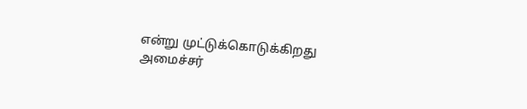என்று முட்டுக்கொடுக்கிறது அமைச்சர்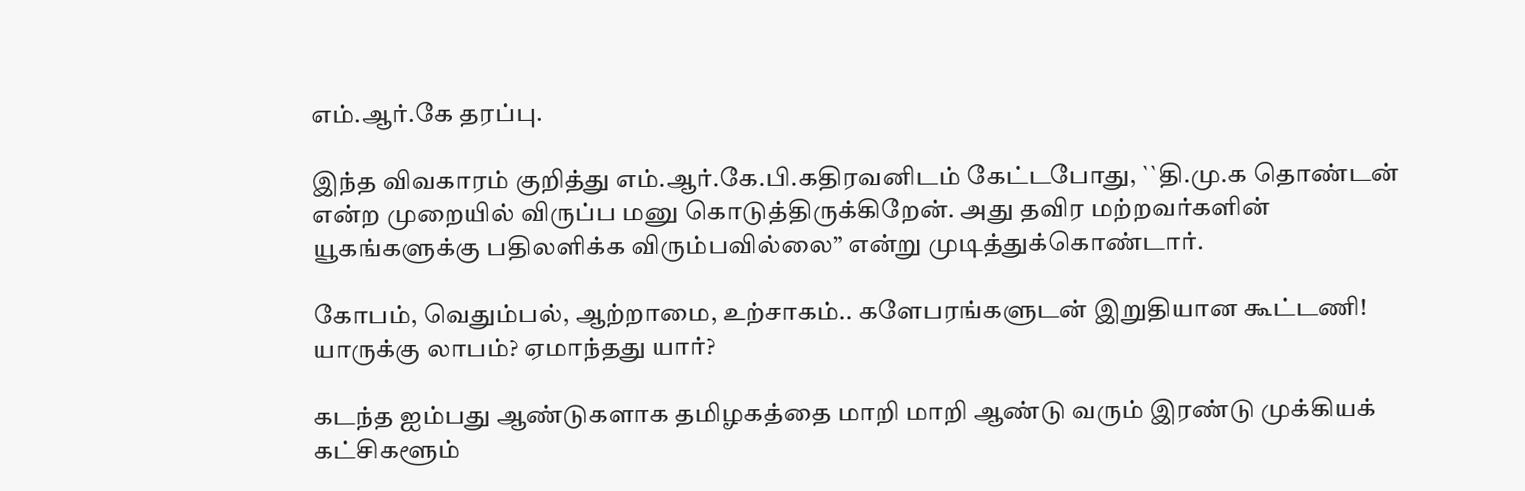எம்.ஆர்.கே தரப்பு.

இந்த விவகாரம் குறித்து எம்.ஆர்.கே.பி.கதிரவனிடம் கேட்டபோது, ``தி.மு.க தொண்டன் என்ற முறையில் விருப்ப மனு கொடுத்திருக்கிறேன். அது தவிர மற்றவர்களின் யூகங்களுக்கு பதிலளிக்க விரும்பவில்லை” என்று முடித்துக்கொண்டார்.

கோபம், வெதும்பல், ஆற்றாமை, உற்சாகம்.. களேபரங்களுடன் இறுதியான கூட்டணி! யாருக்கு லாபம்? ஏமாந்தது யார்?

கடந்த ஐம்பது ஆண்டுகளாக தமிழகத்தை மாறி மாறி ஆண்டு வரும் இரண்டு முக்கியக் கட்சிகளூம்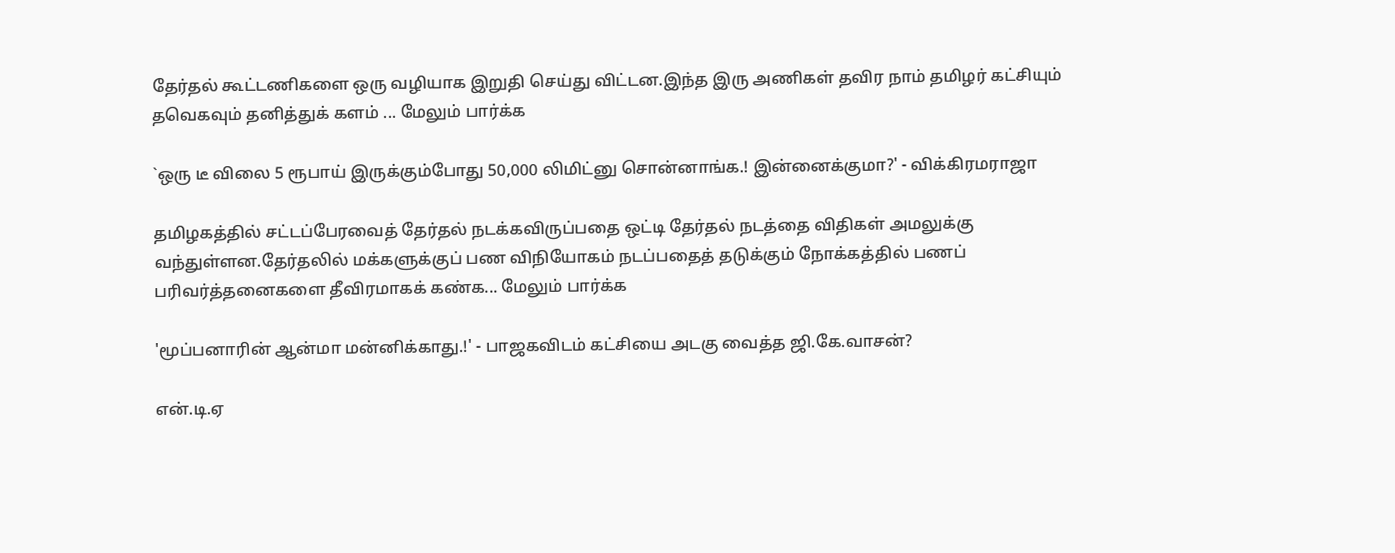தேர்தல் கூட்டணிகளை ஒரு வழியாக இறுதி செய்து விட்டன.இந்த இரு அணிகள் தவிர நாம் தமிழர் கட்சியும் தவெகவும் தனித்துக் களம் ... மேலும் பார்க்க

`ஒரு டீ விலை 5 ரூபாய் இருக்கும்போது 50,000 லிமிட்னு சொன்னாங்க.! இன்னைக்குமா?' - விக்கிரமராஜா

தமிழகத்தில் சட்டப்பேரவைத் தேர்தல் நடக்கவிருப்பதை ஒட்டி தேர்தல் நடத்தை விதிகள் அமலுக்கு வந்துள்ளன.தேர்தலில் மக்களுக்குப் பண விநியோகம் நடப்பதைத் தடுக்கும் நோக்கத்தில் பணப் பரிவர்த்தனைகளை தீவிரமாகக் கண்க... மேலும் பார்க்க

'மூப்பனாரின் ஆன்மா மன்னிக்காது.!' - பாஜகவிடம் கட்சியை அடகு வைத்த ஜி.கே.வாசன்?

என்.டி.ஏ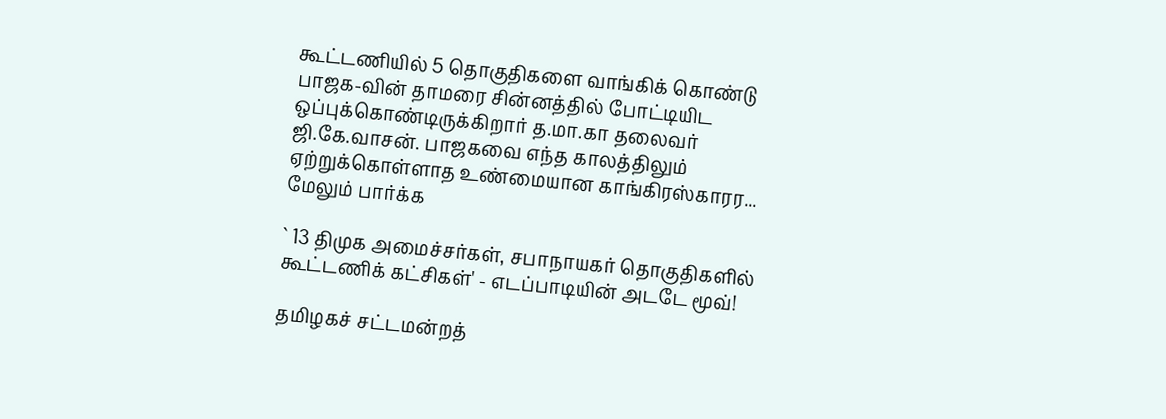கூட்டணியில் 5 தொகுதிகளை வாங்கிக் கொண்டு பாஜக-வின் தாமரை சின்னத்தில் போட்டியிட ஒப்புக்கொண்டிருக்கிறார் த.மா.கா தலைவர் ஜி.கே.வாசன். பாஜகவை எந்த காலத்திலும் ஏற்றுக்கொள்ளாத உண்மையான காங்கிரஸ்காரர... மேலும் பார்க்க

` 13 திமுக அமைச்சர்கள், சபாநாயகர் தொகுதிகளில் கூட்டணிக் கட்சிகள்' - எடப்பாடியின் அடடே மூவ்!

தமிழகச் சட்டமன்றத்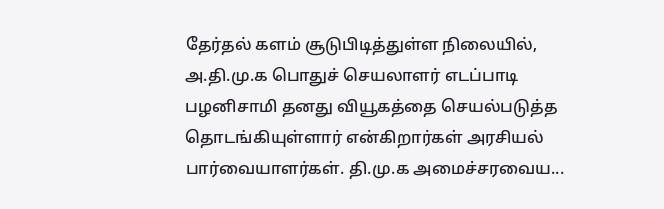தேர்தல் களம் சூடுபிடித்துள்ள நிலையில், அ.தி.மு.க பொதுச் செயலாளர் எடப்பாடி பழனிசாமி தனது வியூகத்தை செயல்படுத்த தொடங்கியுள்ளார் என்கிறார்கள் அரசியல் பார்வையாளர்கள். தி.மு.க அமைச்சரவைய...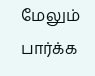மேலும் பார்க்க